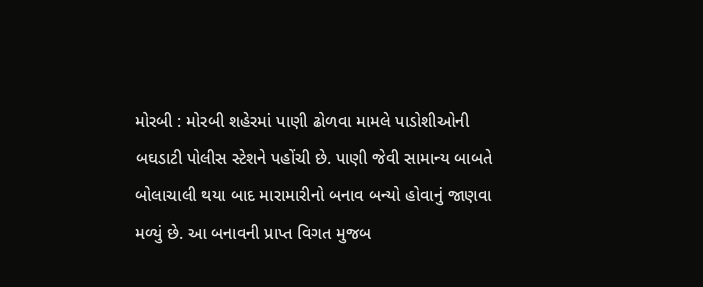મોરબી : મોરબી શહેરમાં પાણી ઢોળવા મામલે પાડોશીઓની બઘડાટી પોલીસ સ્ટેશને પહોંચી છે. પાણી જેવી સામાન્ય બાબતે બોલાચાલી થયા બાદ મારામારીનો બનાવ બન્યો હોવાનું જાણવા મળ્યું છે. આ બનાવની પ્રાપ્ત વિગત મુજબ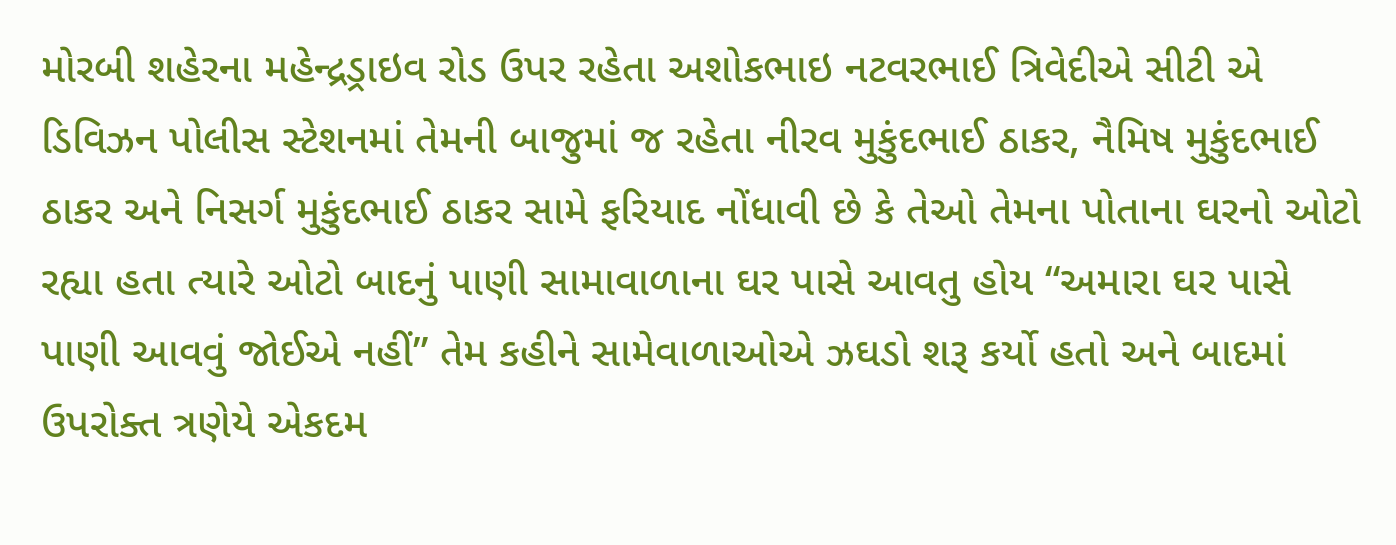મોરબી શહેરના મહેન્દ્રડ્રાઇવ રોડ ઉપર રહેતા અશોકભાઇ નટવરભાઈ ત્રિવેદીએ સીટી એ ડિવિઝન પોલીસ સ્ટેશનમાં તેમની બાજુમાં જ રહેતા નીરવ મુકુંદભાઈ ઠાકર, નૈમિષ મુકુંદભાઈ ઠાકર અને નિસર્ગ મુકુંદભાઈ ઠાકર સામે ફરિયાદ નોંધાવી છે કે તેઓ તેમના પોતાના ઘરનો ઓટો રહ્યા હતા ત્યારે ઓટો બાદનું પાણી સામાવાળાના ઘર પાસે આવતુ હોય “અમારા ઘર પાસે પાણી આવવું જોઈએ નહીં” તેમ કહીને સામેવાળાઓએ ઝઘડો શરૂ કર્યો હતો અને બાદમાં ઉપરોક્ત ત્રણેયે એકદમ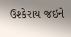ઉશ્કેરાય જઇને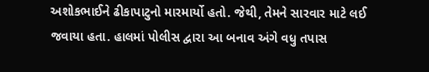અશોકભાઈને ઢીકાપાટુનો મારમાર્યો હતો. જેથી, તેમને સારવાર માટે લઈ જવાયા હતા. હાલમાં પોલીસ દ્વારા આ બનાવ અંગે વધુ તપાસ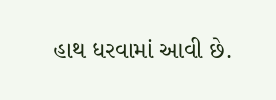હાથ ધરવામાં આવી છે.